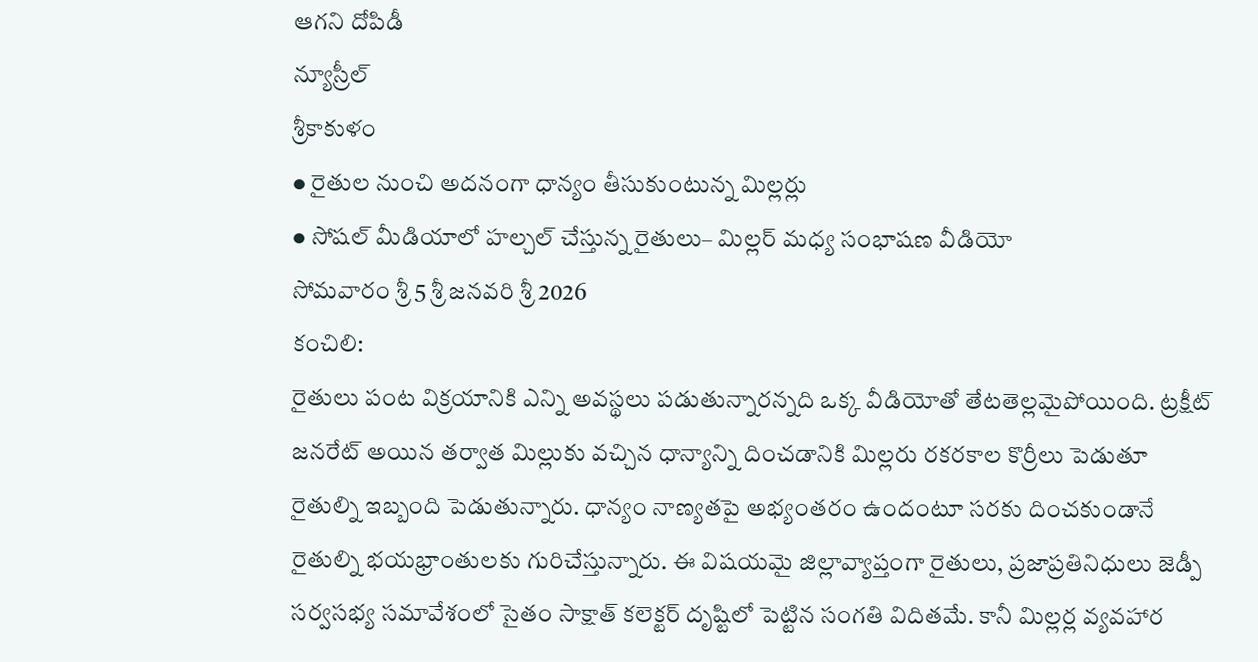ఆగని దోపిడీ
న్యూస్రీల్
శ్రీకాకుళం
● రైతుల నుంచి అదనంగా ధాన్యం తీసుకుంటున్న మిల్లర్లు
● సోషల్ మీడియాలో హల్చల్ చేస్తున్న రైతులు– మిల్లర్ మధ్య సంభాషణ వీడియో
సోమవారం శ్రీ 5 శ్రీ జనవరి శ్రీ 2026
కంచిలి:
రైతులు పంట విక్రయానికి ఎన్ని అవస్థలు పడుతున్నారన్నది ఒక్క వీడియోతో తేటతెల్లమైపోయింది. ట్రక్షీట్ జనరేట్ అయిన తర్వాత మిల్లుకు వచ్చిన ధాన్యాన్ని దించడానికి మిల్లరు రకరకాల కొర్రీలు పెడుతూ రైతుల్ని ఇబ్బంది పెడుతున్నారు. ధాన్యం నాణ్యతపై అభ్యంతరం ఉందంటూ సరకు దించకుండానే రైతుల్ని భయభ్రాంతులకు గురిచేస్తున్నారు. ఈ విషయమై జిల్లావ్యాప్తంగా రైతులు, ప్రజాప్రతినిధులు జెడ్పీ సర్వసభ్య సమావేశంలో సైతం సాక్షాత్ కలెక్టర్ దృష్టిలో పెట్టిన సంగతి విదితమే. కానీ మిల్లర్ల వ్యవహార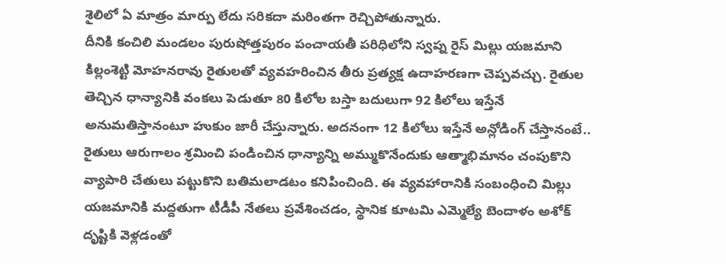శైలిలో ఏ మాత్రం మార్పు లేదు సరికదా మరింతగా రెచ్చిపోతున్నారు.
దీనికి కంచిలి మండలం పురుషోత్తపురం పంచాయతీ పరిధిలోని స్వప్న రైస్ మిల్లు యజమాని కిల్లంశెట్టి మోహనరావు రైతులతో వ్యవహరించిన తీరు ప్రత్యక్ష ఉదాహరణగా చెప్పవచ్చు. రైతుల తెచ్చిన ధాన్యానికి వంకలు పెడుతూ 80 కిలోల బస్తా బదులుగా 92 కిలోలు ఇస్తేనే అనుమతిస్తానంటూ హుకుం జారీ చేస్తున్నారు. అదనంగా 12 కిలోలు ఇస్తేనే అన్లోడింగ్ చేస్తానంటే.. రైతులు ఆరుగాలం శ్రమించి పండించిన ధాన్యాన్ని అమ్ముకొనేందుకు ఆత్మాభిమానం చంపుకొని వ్యాపారి చేతులు పట్టుకొని బతిమలాడటం కనిపించింది. ఈ వ్యవహారానికి సంబంధించి మిల్లు యజమానికి మద్దతుగా టీడీపీ నేతలు ప్రవేశించడం, స్థానిక కూటమి ఎమ్మెల్యే బెందాళం అశోక్ దృష్టికి వెళ్లడంతో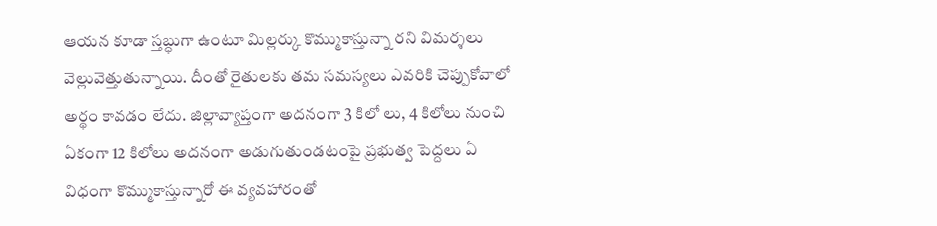ఆయన కూడా స్తబ్ధుగా ఉంటూ మిల్లర్కు కొమ్ముకాస్తున్నా రని విమర్శలు వెల్లువెత్తుతున్నాయి. దీంతో రైతులకు తమ సమస్యలు ఎవరికి చెప్పుకోవాలో అర్థం కావడం లేదు. జిల్లావ్యాప్తంగా అదనంగా 3 కిలో లు, 4 కిలోలు నుంచి ఏకంగా 12 కిలోలు అదనంగా అడుగుతుండటంపై ప్రభుత్వ పెద్దలు ఏ విధంగా కొమ్ముకాస్తున్నారో ఈ వ్యవహారంతో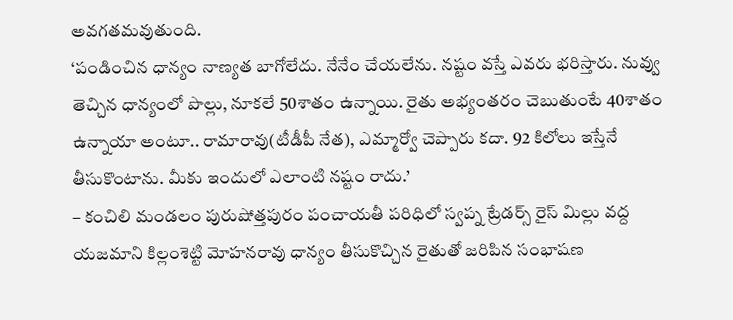అవగతమవుతుంది.
‘పండించిన ధాన్యం నాణ్యత బాగోలేదు. నేనేం చేయలేను. నష్టం వస్తే ఎవరు భరిస్తారు. నువ్వు తెచ్చిన ధాన్యంలో పొల్లు, నూకలే 50శాతం ఉన్నాయి. రైతు అభ్యంతరం చెబుతుంటే 40శాతం ఉన్నాయా అంటూ.. రామారావు(టీడీపీ నేత), ఎమ్మార్వో చెప్పారు కదా. 92 కిలోలు ఇస్తేనే తీసుకొంటాను. మీకు ఇందులో ఎలాంటి నష్టం రాదు.’
– కంచిలి మండలం పురుషోత్తపురం పంచాయతీ పరిధిలో స్వప్న ట్రేడర్స్ రైస్ మిల్లు వద్ద యజమాని కిల్లంశెట్టి మోహనరావు ధాన్యం తీసుకొచ్చిన రైతుతో జరిపిన సంభాషణ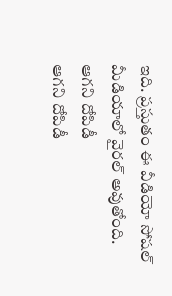ఇది. ప్రస్తుతం ఈ వీడియో సోషల్ మీడియాలో వైరల్ అవుతోంది.
ఆగని దోపిడీ
ఆగని దోపిడీ